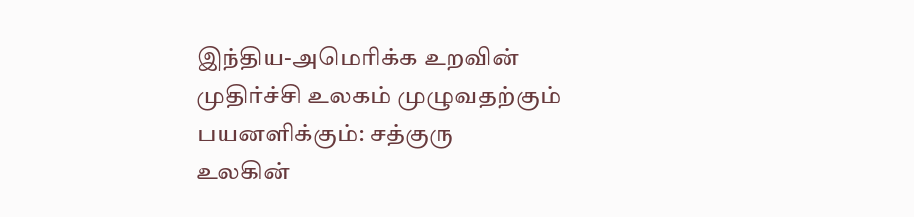இந்திய-அமெரிக்க உறவின் முதிர்ச்சி உலகம் முழுவதற்கும் பயனளிக்கும்: சத்குரு
உலகின்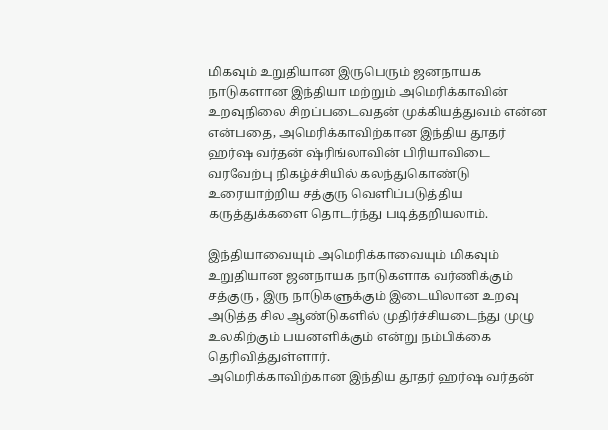மிகவும் உறுதியான இருபெரும் ஜனநாயக நாடுகளான இந்தியா மற்றும் அமெரிக்காவின் உறவுநிலை சிறப்படைவதன் முக்கியத்துவம் என்ன என்பதை, அமெரிக்காவிற்கான இந்திய தூதர் ஹர்ஷ வர்தன் ஷ்ரிங்லாவின் பிரியாவிடை வரவேற்பு நிகழ்ச்சியில் கலந்துகொண்டு உரையாற்றிய சத்குரு வெளிப்படுத்திய கருத்துக்களை தொடர்ந்து படித்தறியலாம்.

இந்தியாவையும் அமெரிக்காவையும் மிகவும் உறுதியான ஜனநாயக நாடுகளாக வர்ணிக்கும் சத்குரு , இரு நாடுகளுக்கும் இடையிலான உறவு அடுத்த சில ஆண்டுகளில் முதிர்ச்சியடைந்து முழு உலகிற்கும் பயனளிக்கும் என்று நம்பிக்கை தெரிவித்துள்ளார்.
அமெரிக்காவிற்கான இந்திய தூதர் ஹர்ஷ வர்தன்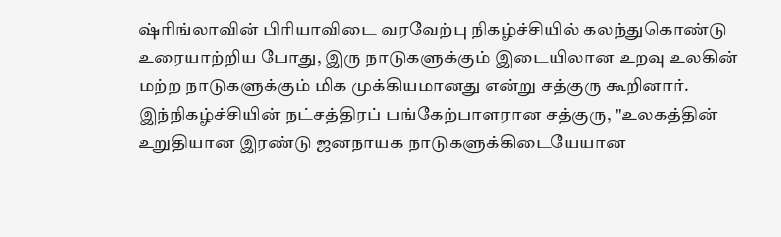ஷ்ரிங்லாவின் பிரியாவிடை வரவேற்பு நிகழ்ச்சியில் கலந்துகொண்டு உரையாற்றிய போது, இரு நாடுகளுக்கும் இடையிலான உறவு உலகின் மற்ற நாடுகளுக்கும் மிக முக்கியமானது என்று சத்குரு கூறினார்.
இந்நிகழ்ச்சியின் நட்சத்திரப் பங்கேற்பாளரான சத்குரு, "உலகத்தின் உறுதியான இரண்டு ஜனநாயக நாடுகளுக்கிடையேயான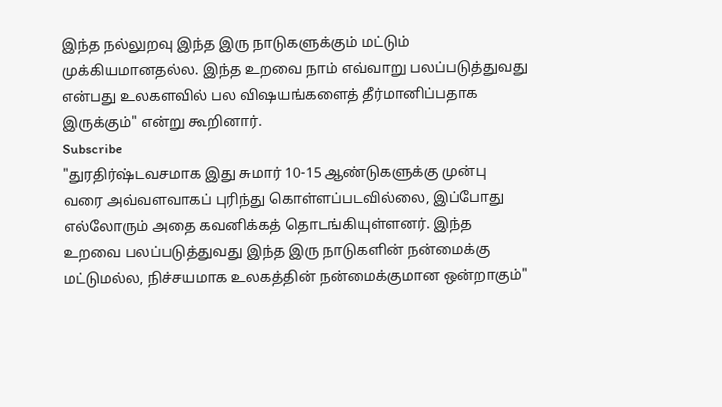இந்த நல்லுறவு இந்த இரு நாடுகளுக்கும் மட்டும் முக்கியமானதல்ல. இந்த உறவை நாம் எவ்வாறு பலப்படுத்துவது என்பது உலகளவில் பல விஷயங்களைத் தீர்மானிப்பதாக இருக்கும்" என்று கூறினார்.
Subscribe
"துரதிர்ஷ்டவசமாக இது சுமார் 10-15 ஆண்டுகளுக்கு முன்பு வரை அவ்வளவாகப் புரிந்து கொள்ளப்படவில்லை, இப்போது எல்லோரும் அதை கவனிக்கத் தொடங்கியுள்ளனர். இந்த உறவை பலப்படுத்துவது இந்த இரு நாடுகளின் நன்மைக்கு மட்டுமல்ல, நிச்சயமாக உலகத்தின் நன்மைக்குமான ஒன்றாகும்"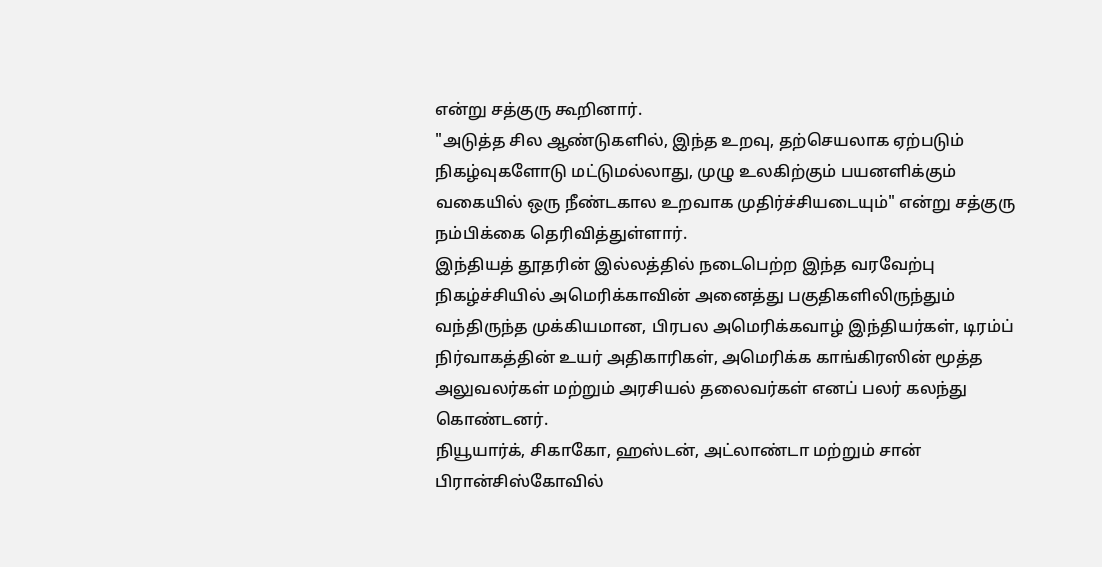என்று சத்குரு கூறினார்.
"அடுத்த சில ஆண்டுகளில், இந்த உறவு, தற்செயலாக ஏற்படும் நிகழ்வுகளோடு மட்டுமல்லாது, முழு உலகிற்கும் பயனளிக்கும் வகையில் ஒரு நீண்டகால உறவாக முதிர்ச்சியடையும்" என்று சத்குரு நம்பிக்கை தெரிவித்துள்ளார்.
இந்தியத் தூதரின் இல்லத்தில் நடைபெற்ற இந்த வரவேற்பு நிகழ்ச்சியில் அமெரிக்காவின் அனைத்து பகுதிகளிலிருந்தும் வந்திருந்த முக்கியமான, பிரபல அமெரிக்கவாழ் இந்தியர்கள், டிரம்ப் நிர்வாகத்தின் உயர் அதிகாரிகள், அமெரிக்க காங்கிரஸின் மூத்த அலுவலர்கள் மற்றும் அரசியல் தலைவர்கள் எனப் பலர் கலந்து கொண்டனர்.
நியூயார்க், சிகாகோ, ஹஸ்டன், அட்லாண்டா மற்றும் சான் பிரான்சிஸ்கோவில்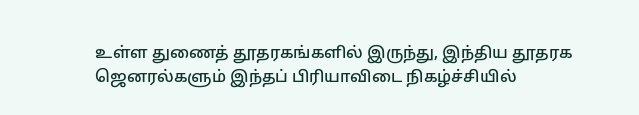உள்ள துணைத் தூதரகங்களில் இருந்து, இந்திய தூதரக ஜெனரல்களும் இந்தப் பிரியாவிடை நிகழ்ச்சியில்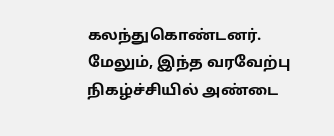கலந்துகொண்டனர்.
மேலும், இந்த வரவேற்பு நிகழ்ச்சியில் அண்டை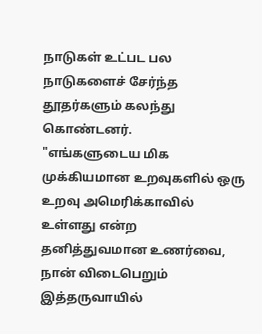நாடுகள் உட்பட பல நாடுகளைச் சேர்ந்த தூதர்களும் கலந்து கொண்டனர்.
"எங்களுடைய மிக முக்கியமான உறவுகளில் ஒரு உறவு அமெரிக்காவில் உள்ளது என்ற தனித்துவமான உணர்வை, நான் விடைபெறும் இத்தருவாயில்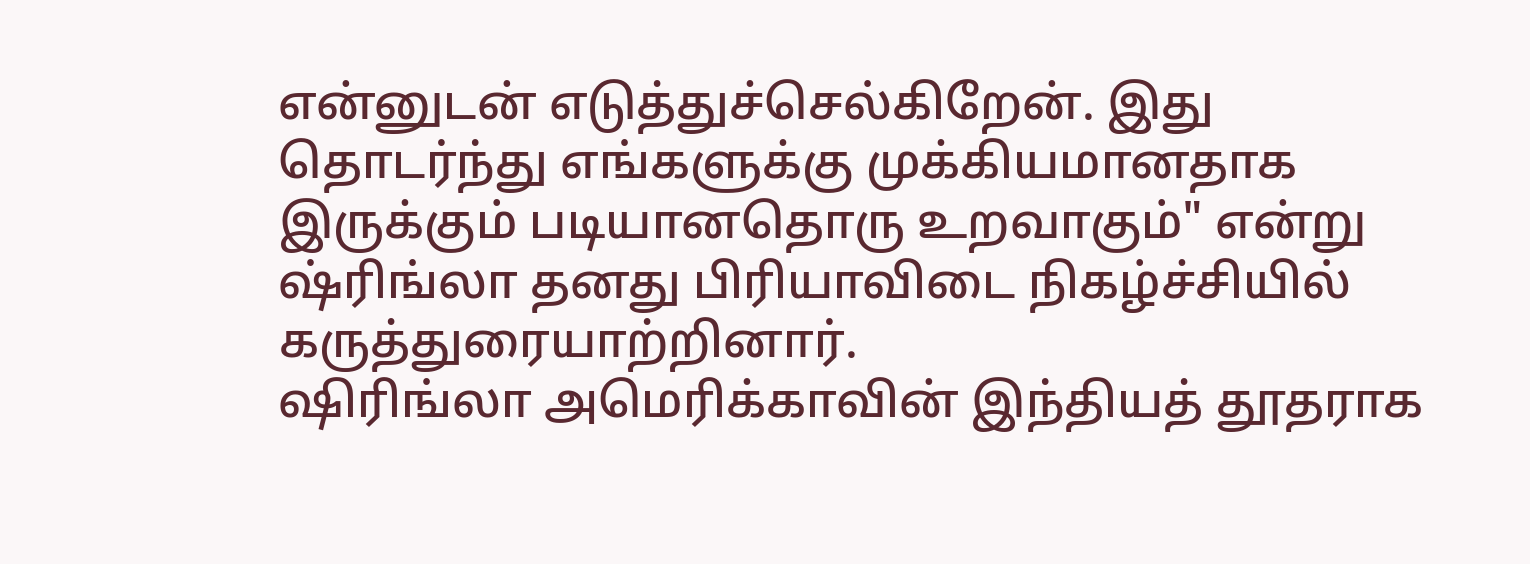என்னுடன் எடுத்துச்செல்கிறேன். இது தொடர்ந்து எங்களுக்கு முக்கியமானதாக இருக்கும் படியானதொரு உறவாகும்" என்று ஷ்ரிங்லா தனது பிரியாவிடை நிகழ்ச்சியில் கருத்துரையாற்றினார்.
ஷிரிங்லா அமெரிக்காவின் இந்தியத் தூதராக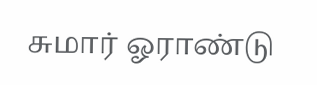சுமார் ஓராண்டு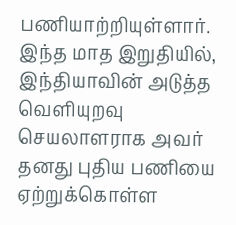பணியாற்றியுள்ளார். இந்த மாத இறுதியில், இந்தியாவின் அடுத்த வெளியுறவு செயலாளராக அவர் தனது புதிய பணியை ஏற்றுக்கொள்ள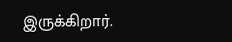இருக்கிறார்.